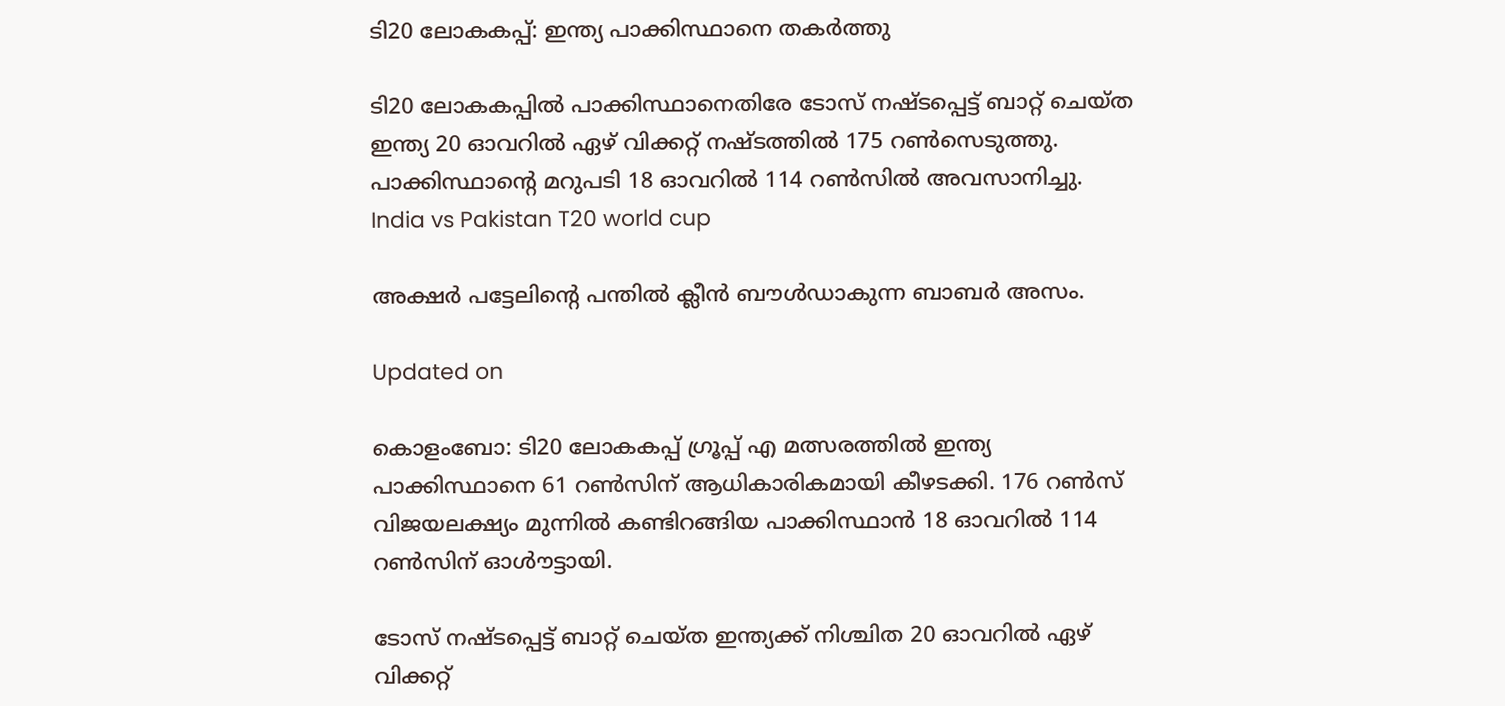ടി20 ലോകകപ്പ്: ഇന്ത്യ പാക്കിസ്ഥാനെ തകർത്തു

ടി20 ലോകകപ്പിൽ പാക്കിസ്ഥാനെതിരേ ടോസ് നഷ്ടപ്പെട്ട് ബാറ്റ് ചെയ്ത ഇന്ത്യ 20 ഓവറിൽ ഏഴ് വിക്കറ്റ് നഷ്ടത്തിൽ 175 റൺസെടുത്തു. പാക്കിസ്ഥാന്‍റെ മറുപടി 18 ഓവറിൽ 114 റൺസിൽ അവസാനിച്ചു.
India vs Pakistan T20 world cup

അക്ഷർ പട്ടേലിന്‍റെ പന്തിൽ ക്ലീൻ ബൗൾഡാകുന്ന ബാബർ അസം.

Updated on

കൊളംബോ: ടി20 ലോകകപ്പ് ഗ്രൂപ്പ് എ മത്സരത്തിൽ ഇന്ത്യ പാക്കിസ്ഥാനെ 61 റൺസിന് ആധികാരികമായി കീഴടക്കി. 176 റൺസ് വിജയലക്ഷ്യം മുന്നിൽ കണ്ടിറങ്ങിയ പാക്കിസ്ഥാൻ 18 ഓവറിൽ 114 റൺസിന് ഓൾൗട്ടായി.

ടോസ് നഷ്ടപ്പെട്ട് ബാറ്റ് ചെയ്ത ഇന്ത്യക്ക് നിശ്ചിത 20 ഓവറിൽ ഏഴ് വിക്കറ്റ്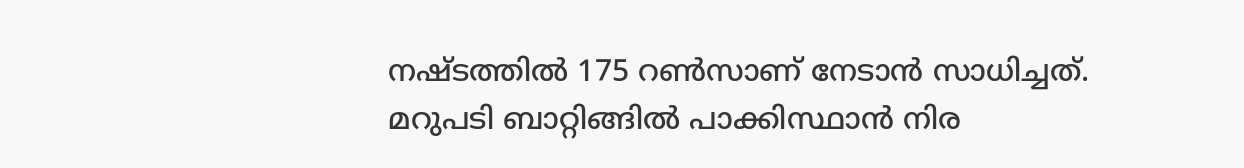നഷ്ടത്തിൽ 175 റൺസാണ് നേടാൻ സാധിച്ചത്. മറുപടി ബാറ്റിങ്ങിൽ പാക്കിസ്ഥാൻ നിര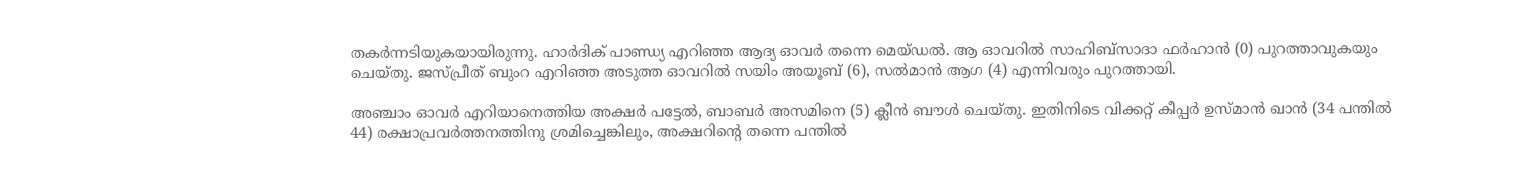തകർന്നടിയുകയായിരുന്നു. ഹാർദിക് പാണ്ഡ്യ എറിഞ്ഞ ആദ്യ ഓവർ തന്നെ മെയ്ഡൽ. ആ ഓവറിൽ സാഹിബ്‌സാദാ ഫർഹാൻ (0) പുറത്താവുകയും ചെയ്തു. ജസ്പ്രീത് ബുംറ എറിഞ്ഞ അടുത്ത ഓവറിൽ സയിം അയൂബ് (6), സൽമാൻ ആഗ (4) എന്നിവരും പുറത്തായി.

അഞ്ചാം ഓവർ എറിയാനെത്തിയ അക്ഷർ പട്ടേൽ, ബാബർ അസമിനെ (5) ക്ലീൻ ബൗൾ ചെയ്തു. ഇതിനിടെ വിക്കറ്റ് കീപ്പർ ഉസ്മാൻ ഖാൻ (34 പന്തിൽ 44) രക്ഷാപ്രവർത്തനത്തിനു ശ്രമിച്ചെങ്കിലും, അക്ഷറിന്‍റെ തന്നെ പന്തിൽ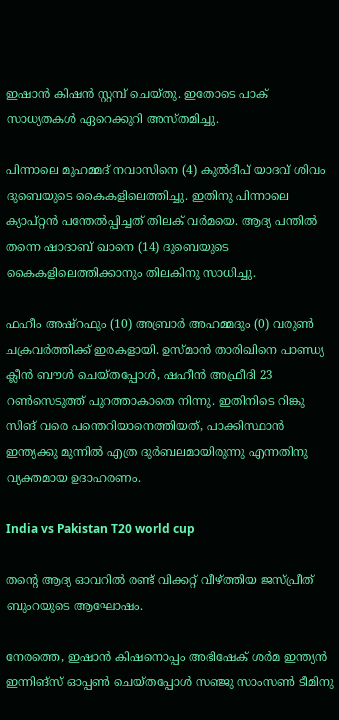ഇഷാൻ കിഷൻ സ്റ്റമ്പ് ചെയ്തു. ഇതോടെ പാക് സാധ്യതകൾ ഏറെക്കുറി അസ്തമിച്ചു.

പിന്നാലെ മുഹമ്മദ് നവാസിനെ (4) കുൽദീപ് യാദവ് ശിവം ദുബെയുടെ കൈകളിലെത്തിച്ചു. ഇതിനു പിന്നാലെ ക്യാപ്റ്റൻ പന്തേൽപ്പിച്ചത് തിലക് വർമയെ. ആദ്യ പന്തിൽ തന്നെ ഷാദാബ് ഖാനെ (14) ദുബെയുടെ കൈകളിലെത്തിക്കാനും തിലകിനു സാധിച്ചു.

ഫഹീം അഷ്റഫും (10) അബ്രാർ അഹമ്മദും (0) വരുൺ ചക്രവർത്തിക്ക് ഇരകളായി. ഉസ്മാൻ താരിഖിനെ പാണ്ഡ്യ ക്ലീൻ ബൗൾ ചെയ്തപ്പോൾ, ഷഹീൻ അഫ്രീദി 23 റൺസെടുത്ത് പുറത്താകാതെ നിന്നു. ഇതിനിടെ റിങ്കു സിങ് വരെ പന്തെറിയാനെത്തിയത്, പാക്കിസ്ഥാൻ ഇന്ത്യക്കു മുന്നിൽ എത്ര ദുർബലമായിരുന്നു എന്നതിനു വ്യക്തമായ ഉദാഹരണം.

India vs Pakistan T20 world cup

തന്‍റെ ആദ്യ ഓവറിൽ രണ്ട് വിക്കറ്റ് വീഴ്ത്തിയ ജസ്പ്രീത് ബുംറയുടെ ആഘോഷം.

നേരത്തെ, ഇഷാൻ കിഷനൊപ്പം അഭിഷേക് ശർമ ഇന്ത്യൻ ഇന്നിങ്സ് ഓപ്പൺ ചെയ്തപ്പോൾ സഞ്ജു സാംസൺ ടീമിനു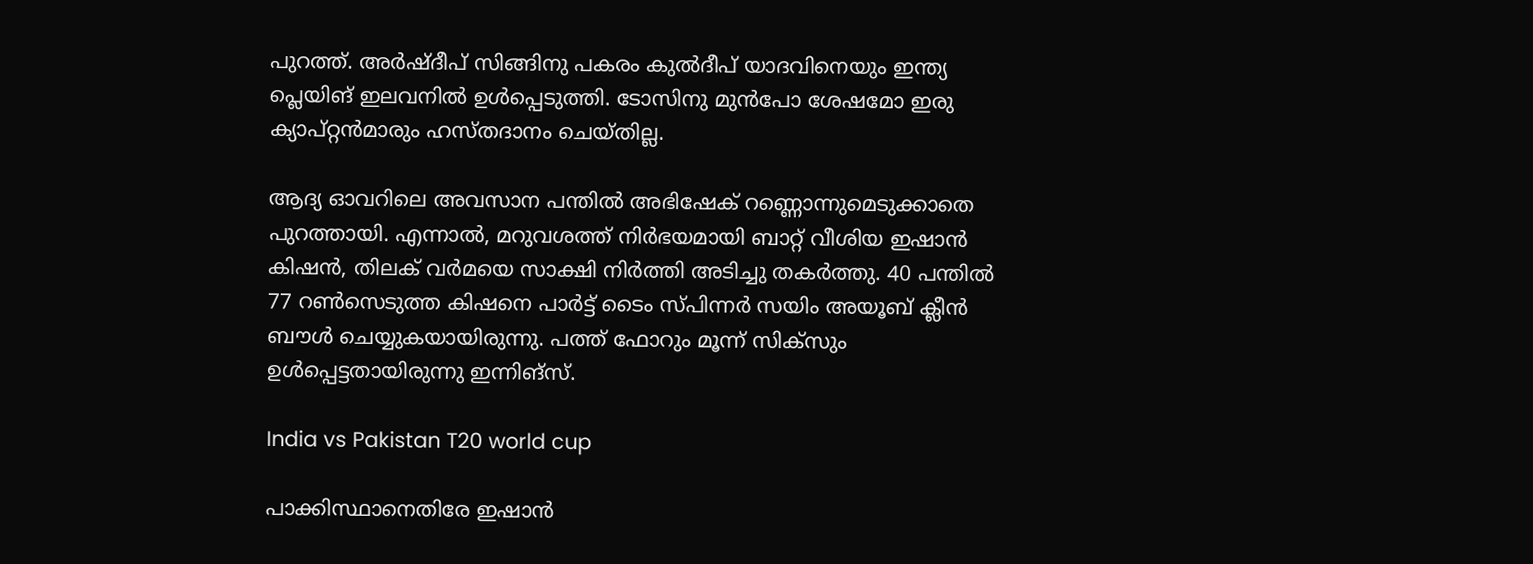പുറത്ത്. അർഷ്‌ദീപ് സിങ്ങിനു പകരം കുൽദീപ് യാദവിനെയും ഇന്ത്യ പ്ലെയിങ് ഇലവനിൽ ഉൾപ്പെടുത്തി. ടോസിനു മുൻപോ ശേഷമോ ഇരു ക്യാപ്റ്റൻമാരും ഹസ്തദാനം ചെയ്തില്ല.

ആദ്യ ഓവറിലെ അവസാന പന്തിൽ അഭിഷേക് റണ്ണൊന്നുമെടുക്കാതെ പുറത്തായി. എന്നാൽ, മറുവശത്ത് നിർഭയമായി ബാറ്റ് വീശിയ ഇഷാൻ കിഷൻ, തിലക് വർമയെ സാക്ഷി നിർത്തി അടിച്ചു തകർത്തു. 40 പന്തിൽ 77 റൺസെടുത്ത കിഷനെ പാർട്ട് ടൈം സ്പിന്നർ സയിം അയൂബ് ക്ലീൻ ബൗൾ ചെയ്യുകയായിരുന്നു. പത്ത് ഫോറും മൂന്ന് സിക്സും ഉൾപ്പെട്ടതായിരുന്നു ഇന്നിങ്സ്.

India vs Pakistan T20 world cup

പാക്കിസ്ഥാനെതിരേ ഇഷാൻ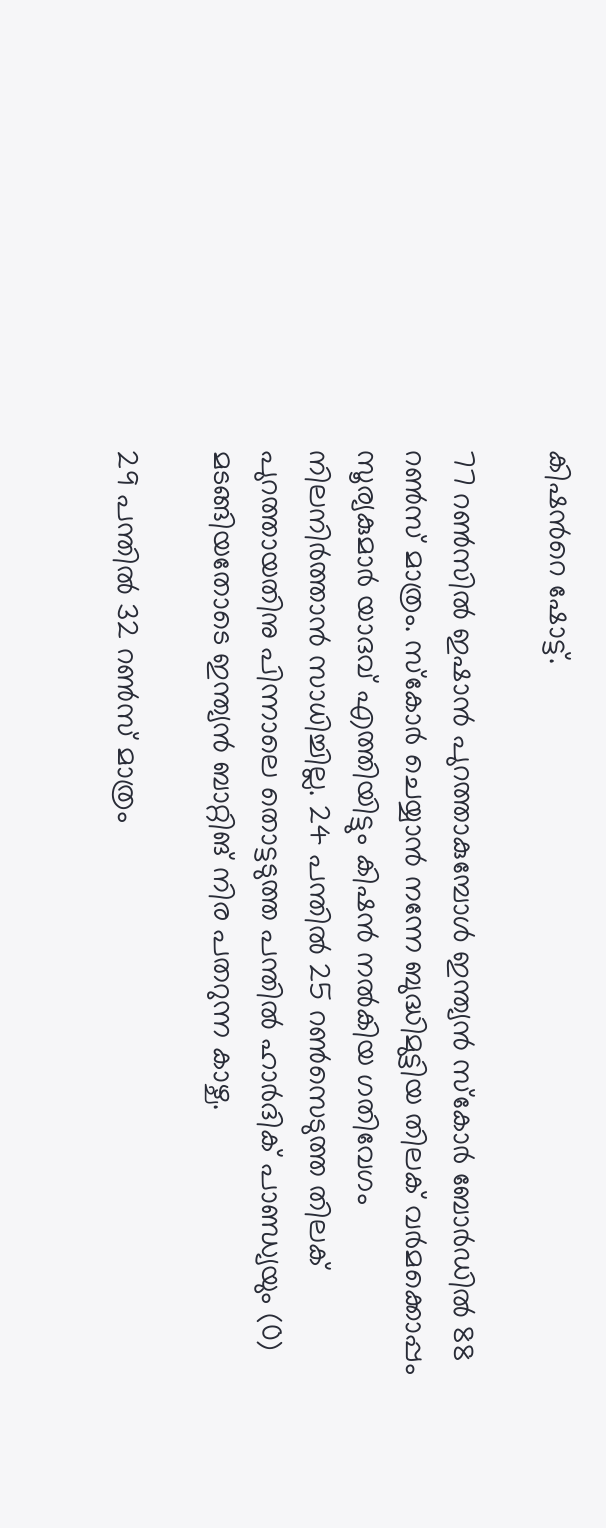കിഷന്‍റെ ഷോട്ട്.

77 റൺസിൽ ഇഷാൻ പുറത്താകുമ്പോൾ ഇന്ത്യൻ സ്കോർ ബോർഡിൽ 88 റൺസ് മാത്രം. സ്കോർ ചെയ്യാൻ നന്നേ ബുദ്ധിമുട്ടിയ തിലക് വർമക്കൊപ്പം സൂര്യകുമാർ യാദവ് എത്തിയിട്ടും കിഷൻ നൽകിയ ഗതിവേഗം നിലനിർത്താൻ സാധിച്ചില്ല. 24 പന്തിൽ 25 റൺസെടുത്ത തിലക് പുറത്തായതിനു പിന്നാലെ തൊട്ടടുത്ത പന്തിൽ ഹാർദിക് പാണ്ഡ്യയും (0) മടങ്ങിയതോടെ ഇന്ത്യൻ ബാറ്റിങ് നിര പതറുന്ന കാഴ്ച.

29 പന്തിൽ 32 റൺസ് മാത്രം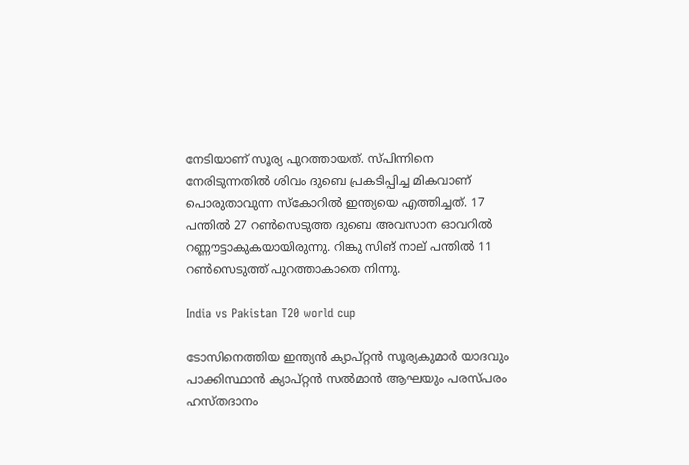നേടിയാണ് സൂര്യ പുറത്തായത്. സ്പിന്നിനെ നേരിടുന്നതിൽ ശിവം ദുബെ പ്രകടിപ്പിച്ച മികവാണ് പൊരുതാവുന്ന സ്കോറിൽ ഇന്ത്യയെ എത്തിച്ചത്. 17 പന്തിൽ 27 റൺസെടുത്ത ദുബെ അവസാന ഓവറിൽ റണ്ണൗട്ടാകുകയായിരുന്നു. റിങ്കു സിങ് നാല് പന്തിൽ 11 റൺസെടുത്ത് പുറത്താകാതെ നിന്നു.

India vs Pakistan T20 world cup

ടോസിനെത്തിയ ഇന്ത്യൻ ക്യാപ്റ്റൻ സൂര്യകുമാർ യാദവും പാക്കിസ്ഥാൻ ക്യാപ്റ്റൻ സൽമാൻ ആഘയും പരസ്പരം ഹസ്തദാനം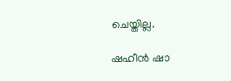ചെയ്തില്ല.

ഷഹീൻ ഷാ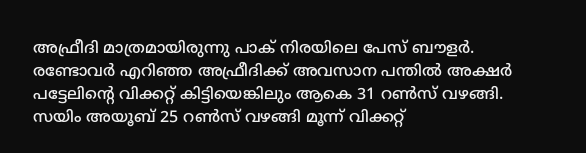അഫ്രീദി മാത്രമായിരുന്നു പാക് നിരയിലെ പേസ് ബൗളർ. രണ്ടോവർ എറിഞ്ഞ അഫ്രീദിക്ക് അവസാന പന്തിൽ അക്ഷർ പട്ടേലിന്‍റെ വിക്കറ്റ് കിട്ടിയെങ്കിലും ആകെ 31 റൺസ് വഴങ്ങി. സയിം അയൂബ് 25 റൺസ് വഴങ്ങി മൂന്ന് വിക്കറ്റ്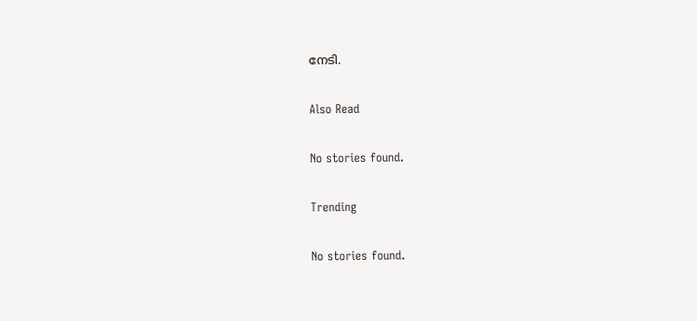നേടി.

Also Read

No stories found.

Trending

No stories found.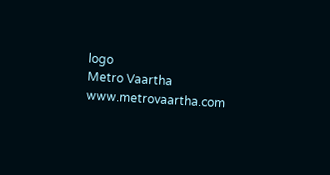logo
Metro Vaartha
www.metrovaartha.com